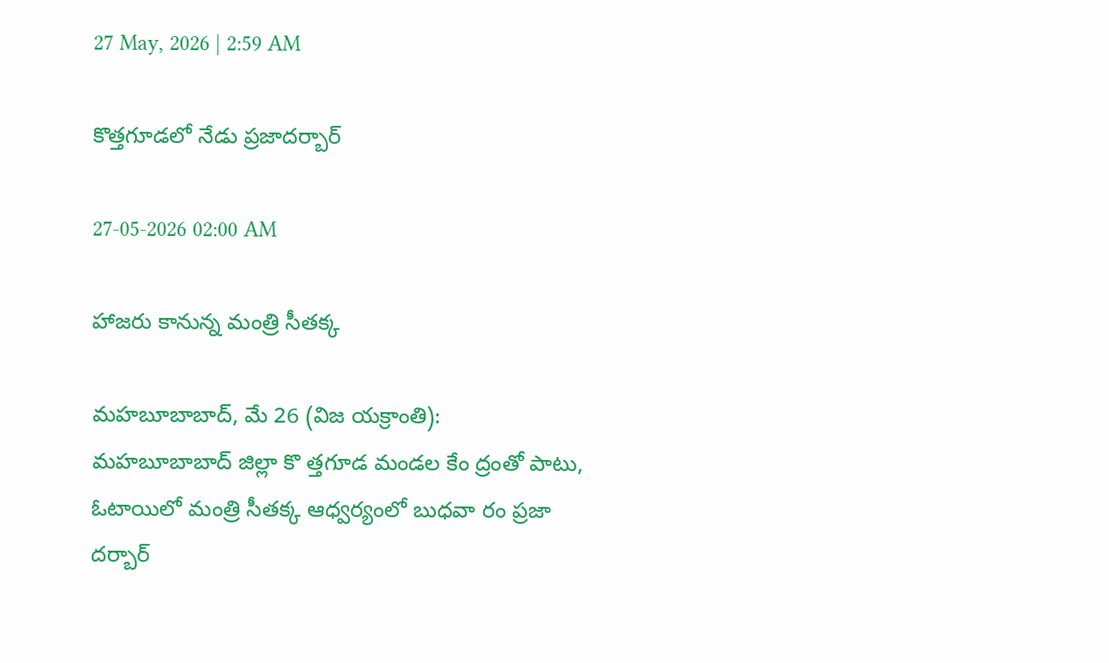27 May, 2026 | 2:59 AM

కొత్తగూడలో నేడు ప్రజాదర్బార్

27-05-2026 02:00 AM

హాజరు కానున్న మంత్రి సీతక్క

మహబూబాబాద్, మే 26 (విజ యక్రాంతి): మహబూబాబాద్ జిల్లా కొ త్తగూడ మండల కేం ద్రంతో పాటు, ఓటాయిలో మంత్రి సీతక్క ఆధ్వర్యంలో బుధవా రం ప్రజా దర్బార్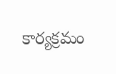కార్యక్రమం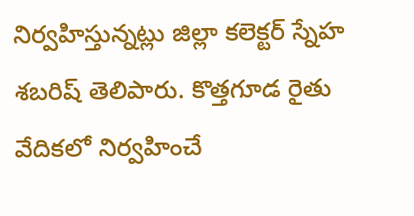నిర్వహిస్తున్నట్లు జిల్లా కలెక్టర్ స్నేహ శబరిష్ తెలిపారు. కొత్తగూడ రైతు వేదికలో నిర్వహించే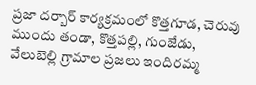ప్రజా దర్బార్ కార్యక్రమంలో కొత్తగూడ, చెరువు ముందు తండా, కొత్తపల్లి, గుంజేడు, వేలుబెల్లి గ్రామాల ప్రజలు ఇందిరమ్మ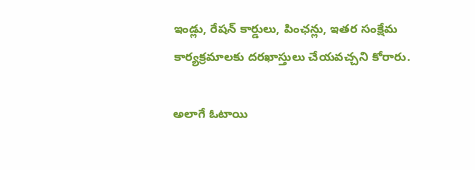ఇండ్లు, రేషన్ కార్డులు, పింఛన్లు, ఇతర సంక్షేమ కార్యక్రమాలకు దరఖాస్తులు చేయవచ్చని కోరారు.

అలాగే ఓటాయి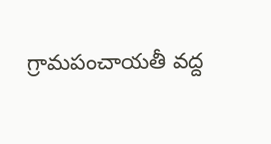గ్రామపంచాయతీ వద్ద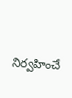నిర్వహించే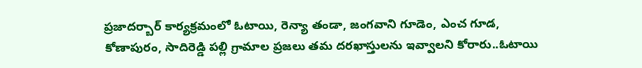ప్రజాదర్బార్ కార్యక్రమంలో ఓటాయి, రెన్యా తండా, జంగవాని గూడెం, ఎంచ గూడ, కోణాపురం, సాదిరెడ్డి పల్లి గ్రామాల ప్రజలు తమ దరఖాస్తులను ఇవ్వాలని కోరారు..ఓటాయి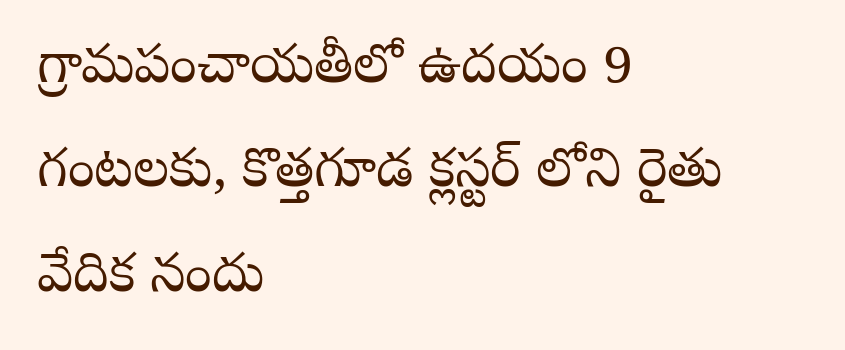గ్రామపంచాయతీలో ఉదయం 9 గంటలకు, కొత్తగూడ క్లస్టర్ లోని రైతు వేదిక నందు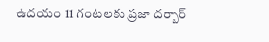ఉదయం 11 గంటలకు ప్రజా దర్బార్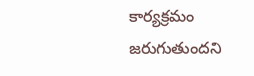కార్యక్రమం జరుగుతుందని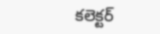కలెక్టర్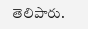తెలిపారు.